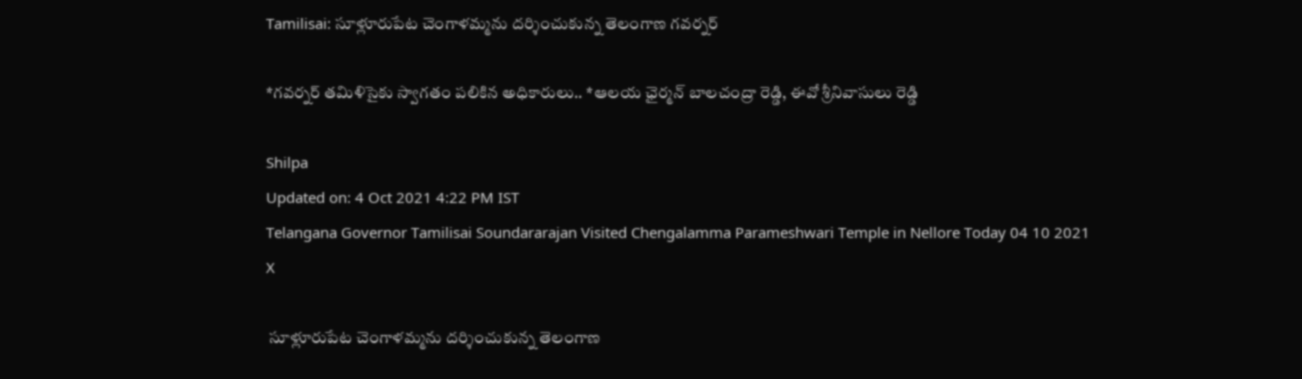Tamilisai: సూళ్లూరుపేట చెంగాళమ్మను దర్శించుకున్న తెలంగాణ గవర్నర్

*గవర్నర్‌ తమిళిసైకు స్వాగతం పలికిన అధికారులు.. *ఆలయ ఛైర్మన్ బాలచంద్రా రెడ్డి, ఈవో శ్రీనివాసులు రెడ్డి

Shilpa
Updated on: 4 Oct 2021 4:22 PM IST
Telangana Governor Tamilisai Soundararajan Visited Chengalamma Parameshwari Temple in Nellore Today 04 10 2021
X

 సూళ్లూరుపేట చెంగాళమ్మను దర్శించుకున్న తెలంగాణ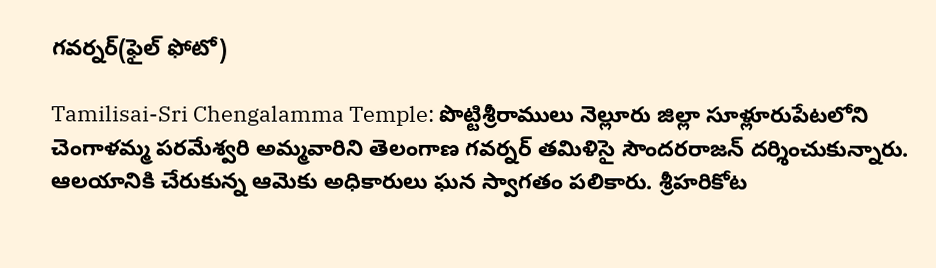గవర్నర్(ఫైల్ ఫోటో)

Tamilisai-Sri Chengalamma Temple: పొట్టిశ్రీరాములు నెల్లూరు జిల్లా సూళ్లూరుపేటలోని చెంగాళమ్మ పరమేశ్వరి అమ్మవారిని తెలంగాణ గవర్నర్ తమిళిసై సౌందరరాజన్ దర్శించుకున్నారు. ఆలయానికి చేరుకున్న ఆమెకు అధికారులు ఘన స్వాగతం పలికారు. శ్రీహరికోట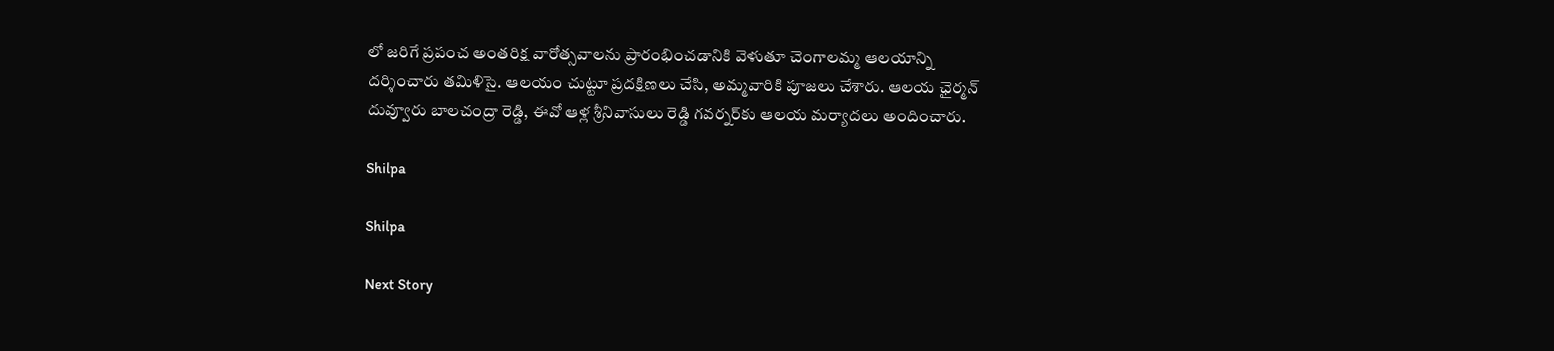లో జరిగే ప్రపంచ అంతరిక్ష వారోత్సవాలను ప్రారంభించడానికి వెళుతూ చెంగాలమ్మ ఆలయాన్ని దర్శించారు తమిళిసై. ఆలయం చుట్టూ ప్రదక్షిణలు చేసి, అమ్మవారికి పూజలు చేశారు. ఆలయ ఛైర్మన్ దువ్వూరు బాలచంద్రా రెడ్డి, ఈవో ఆళ్ల శ్రీనివాసులు రెడ్డి గవర్నర్‌కు ఆలయ మర్యాదలు అందించారు.

Shilpa

Shilpa

Next Story